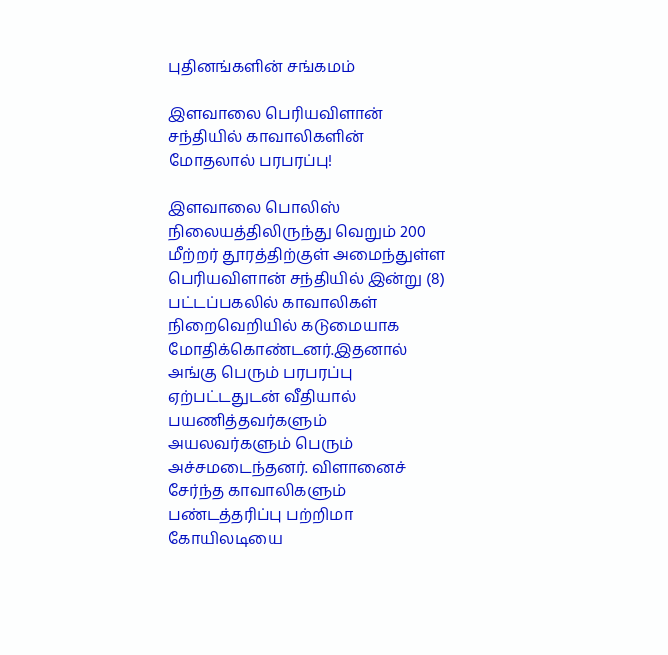புதினங்களின் சங்கமம்

இளவாலை பெரியவிளான் சந்தியில் காவாலிகளின் மோதலால் பரபரப்பு!

இளவாலை பொலிஸ் நிலையத்திலிருந்து வெறும் 200 மீற்றர் தூரத்திற்குள் அமைந்துள்ள பெரியவிளான் சந்தியில் இன்று (8) பட்டப்பகலில் காவாலிகள் நிறைவெறியில் கடுமையாக மோதிக்கொண்டனர்.இதனால் அங்கு பெரும் பரபரப்பு ஏற்பட்டதுடன் வீதியால் பயணித்தவர்களும் அயலவர்களும் பெரும் அச்சமடைந்தனர். விளானைச் சேர்ந்த காவாலிகளும் பண்டத்தரிப்பு பற்றிமா கோயிலடியை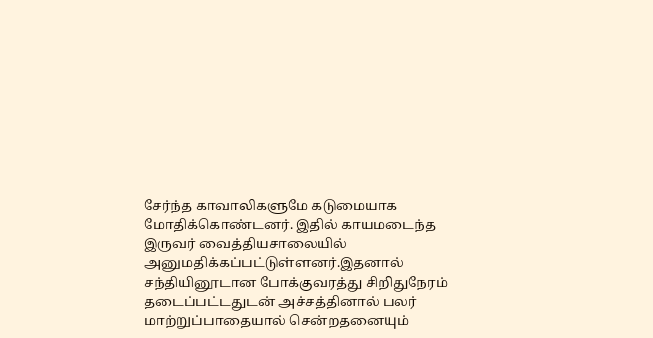சேர்ந்த காவாலிகளுமே கடுமையாக மோதிக்கொண்டனர். இதில் காயமடைந்த இருவர் வைத்தியசாலையில் அனுமதிக்கப்பட்டுள்ளனர்.இதனால் சந்தியினூடான போக்குவரத்து சிறிதுநேரம் தடைப்பட்டதுடன் அச்சத்தினால் பலர் மாற்றுப்பாதையால் சென்றதனையும்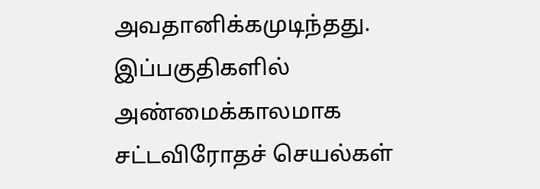அவதானிக்கமுடிந்தது. இப்பகுதிகளில் அண்மைக்காலமாக சட்டவிரோதச் செயல்கள்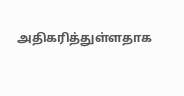அதிகரித்துள்ளதாக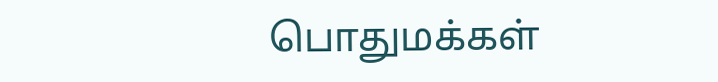பொதுமக்கள்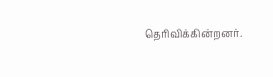தெரிவிக்கின்றனர்.